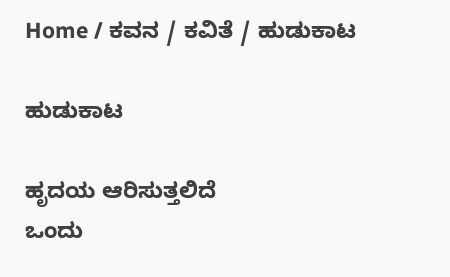Home / ಕವನ / ಕವಿತೆ / ಹುಡುಕಾಟ

ಹುಡುಕಾಟ

ಹೃದಯ ಆರಿಸುತ್ತಲಿದೆ
ಒಂದು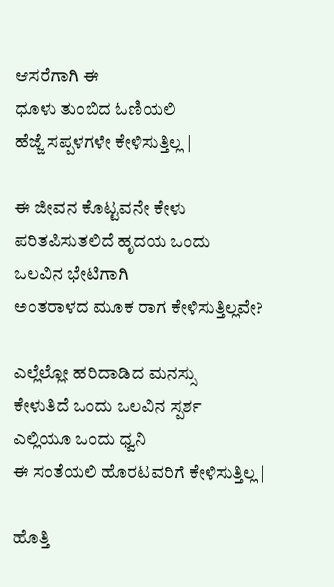ಆಸರೆಗಾಗಿ ಈ
ಧೂಳು ತುಂಬಿದ ಓಣಿಯಲಿ
ಹೆಜ್ಜೆ ಸಪ್ಪಳಗಳೇ ಕೇಳಿಸುತ್ತಿಲ್ಲ |

ಈ ಜೀವನ ಕೊಟ್ಟವನೇ ಕೇಳು
ಪರಿತಪಿಸುತಲಿದೆ ಹೃದಯ ಒಂದು
ಒಲವಿನ ಭೇಟಿಗಾಗಿ
ಅಂತರಾಳದ ಮೂಕ ರಾಗ ಕೇಳಿಸುತ್ತಿಲ್ಲವೇ?

ಎಲ್ಲೆಲ್ಲೋ ಹರಿದಾಡಿದ ಮನಸ್ಸು
ಕೇಳುತಿದೆ ಒಂದು ಒಲವಿನ ಸ್ಪರ್ಶ
ಎಲ್ಲಿಯೂ ಒಂದು ಧ್ವನಿ
ಈ ಸಂತೆಯಲಿ ಹೊರಟವರಿಗೆ ಕೇಳಿಸುತ್ತಿಲ್ಲ |

ಹೊತ್ತಿ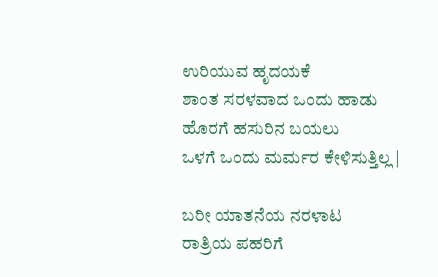ಉರಿಯುವ ಹೃದಯಕೆ
ಶಾಂತ ಸರಳವಾದ ಒಂದು ಹಾಡು
ಹೊರಗೆ ಹಸುರಿನ ಬಯಲು
ಒಳಗೆ ಒಂದು ಮರ್ಮರ ಕೇಳಿಸುತ್ತಿಲ್ಲ |

ಬರೀ ಯಾತನೆಯ ನರಳಾಟ
ರಾತ್ರಿಯ ಪಹರಿಗೆ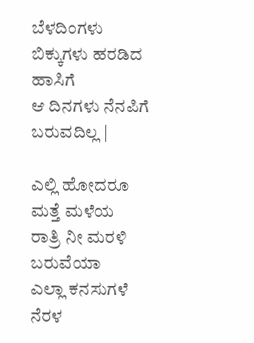ಬೆಳದಿಂಗಳು
ಬಿಕ್ಕುಗಳು ಹರಡಿದ ಹಾಸಿಗೆ
ಆ ದಿನಗಳು ನೆನಪಿಗೆ ಬರುವದಿಲ್ಲ |

ಎಲ್ಲಿ ಹೋದರೂ ಮತ್ತೆ ಮಳೆಯ
ರಾತ್ರಿ ನೀ ಮರಳಿ ಬರುವೆಯಾ
ಎಲ್ಲಾ ಕನಸುಗಳೆ ನೆರಳ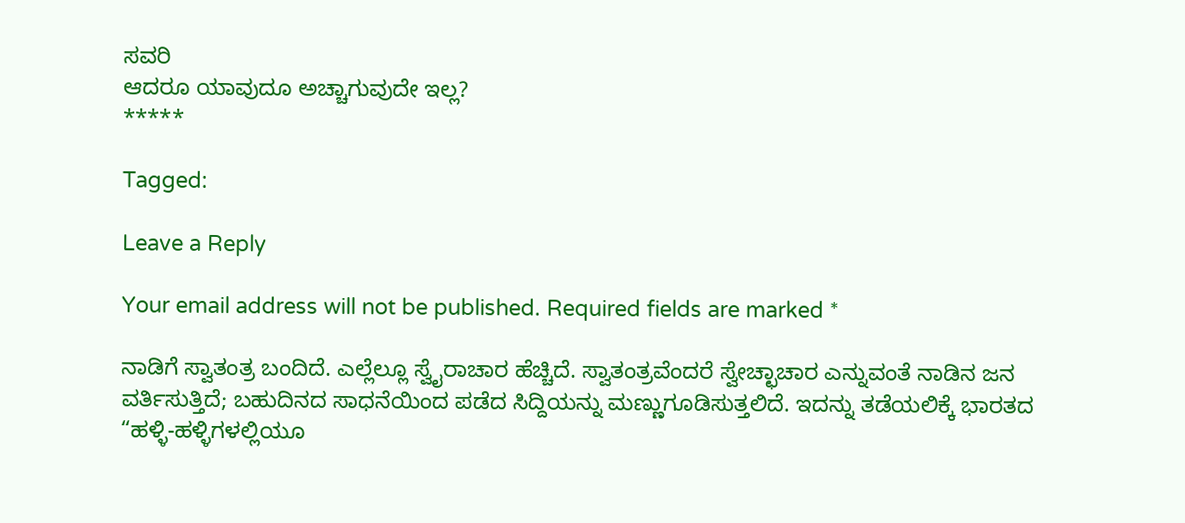ಸವರಿ
ಆದರೂ ಯಾವುದೂ ಅಚ್ಚಾಗುವುದೇ ಇಲ್ಲ?
*****

Tagged:

Leave a Reply

Your email address will not be published. Required fields are marked *

ನಾಡಿಗೆ ಸ್ವಾತಂತ್ರ ಬಂದಿದೆ. ಎಲ್ಲೆಲ್ಲೂ ಸ್ವೈರಾಚಾರ ಹೆಚ್ಚಿದೆ. ಸ್ವಾತಂತ್ರವೆಂದರೆ ಸ್ವೇಚ್ಛಾಚಾರ ಎನ್ನುವಂತೆ ನಾಡಿನ ಜನ ವರ್ತಿಸುತ್ತಿದೆ; ಬಹುದಿನದ ಸಾಧನೆಯಿಂದ ಪಡೆದ ಸಿದ್ದಿಯನ್ನು ಮಣ್ಣುಗೂಡಿಸುತ್ತಲಿದೆ. ಇದನ್ನು ತಡೆಯಲಿಕ್ಕೆ ಭಾರತದ “ಹಳ್ಳಿ-ಹಳ್ಳಿಗಳಲ್ಲಿಯೂ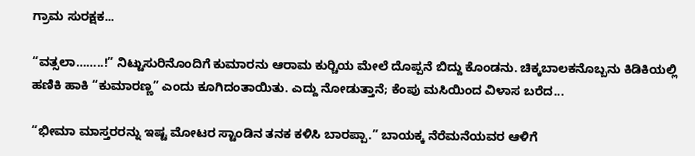ಗ್ರಾಮ ಸುರಕ್ಷಕ...

“ವತ್ಸಲಾ……..!” ನಿಟ್ಟುಸುರಿನೊಂದಿಗೆ ಕುಮಾರನು ಆರಾಮ ಕುರ್‍ಚಿಯ ಮೇಲೆ ದೊಪ್ಪನೆ ಬಿದ್ದು ಕೊಂಡನು. ಚಿಕ್ಕಬಾಲಕನೊಬ್ಬನು ಕಿಡಿಕಿಯಲ್ಲಿ ಹಣಿಕಿ ಹಾಕಿ “ಕುಮಾರಣ್ಣ” ಎಂದು ಕೂಗಿದಂತಾಯಿತು. ಎದ್ದು ನೋಡುತ್ತಾನೆ; ಕೆಂಪು ಮಸಿಯಿಂದ ವಿಳಾಸ ಬರೆದ...

“ಭೀಮಾ ಮಾಸ್ತರರನ್ನು ಇಷ್ಟ ಮೋಟರ ಸ್ಟಾಂಡಿನ ತನಕ ಕಳಿಸಿ ಬಾರಪ್ಪಾ.” ಬಾಯಕ್ಕ ನೆರೆಮನೆಯವರ ಆಳಿಗೆ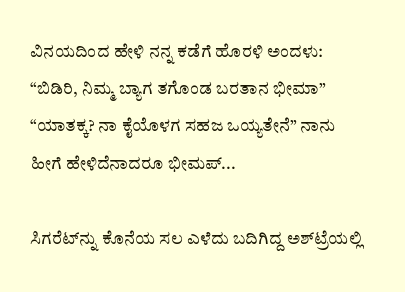ವಿನಯದಿಂದ ಹೇಳಿ ನನ್ನ ಕಡೆಗೆ ಹೊರಳಿ ಅಂದಳು: “ಬಿಡಿರಿ, ನಿಮ್ಮ ಬ್ಯಾಗ ತಗೊಂಡ ಬರತಾನ ಭೀಮಾ” “ಯಾತಕ್ಕ? ನಾ ಕೈಯೊಳಗ ಸಹಜ ಒಯ್ಯತೇನೆ” ನಾನು ಹೀಗೆ ಹೇಳಿದೆನಾದರೂ ಭೀಮಪ್...

ಸಿಗರೆಟ್‌ನ್ನು ಕೊನೆಯ ಸಲ ಎಳೆದು ಬದಿಗಿದ್ದ ಅಶ್‌ಟ್ರೆಯಲ್ಲಿ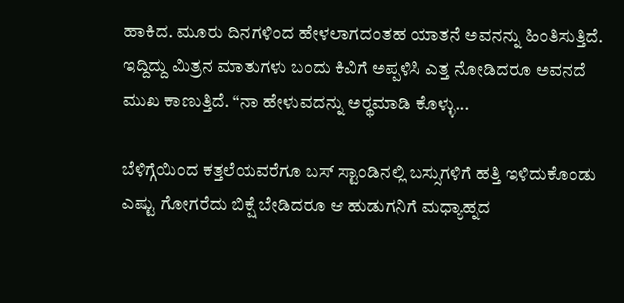ಹಾಕಿದ. ಮೂರು ದಿನಗಳಿಂದ ಹೇಳಲಾಗದಂತಹ ಯಾತನೆ ಅವನನ್ನು ಹಿಂತಿಸುತ್ತಿದೆ. ಇದ್ದಿದ್ದು ಮಿತ್ರನ ಮಾತುಗಳು ಬಂದು ಕಿವಿಗೆ ಅಪ್ಪಳಿಸಿ ಎತ್ತ ನೋಡಿದರೂ ಅವನದೆ ಮುಖ ಕಾಣುತ್ತಿದೆ. “ನಾ ಹೇಳುವದನ್ನು ಅರ್‍ಥಮಾಡಿ ಕೊಳ್ಳು...

ಬೆಳಿಗ್ಗೆಯಿಂದ ಕತ್ತಲೆಯವರೆಗೂ ಬಸ್ ಸ್ಟಾಂಡಿನಲ್ಲಿ ಬಸ್ಸುಗಳಿಗೆ ಹತ್ತಿ ಇಳಿದುಕೊಂಡು ಎಷ್ಟು ಗೋಗರೆದು ಬಿಕ್ಷೆ ಬೇಡಿದರೂ ಆ ಹುಡುಗನಿಗೆ ಮಧ್ಯಾಹ್ನದ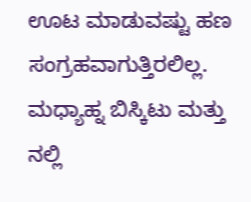ಊಟ ಮಾಡುವಷ್ಟು ಹಣ ಸಂಗ್ರಹವಾಗುತ್ತಿರಲಿಲ್ಲ. ಮಧ್ಯಾಹ್ನ ಬಿಸ್ಕಿಟು ಮತ್ತು ನಲ್ಲಿ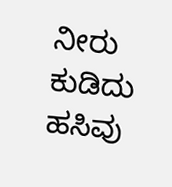ನೀರು ಕುಡಿದು ಹಸಿವು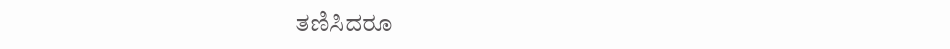ತಣಿಸಿದರೂ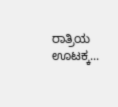ರಾತ್ರಿಯ ಊಟಕ್ಕ...